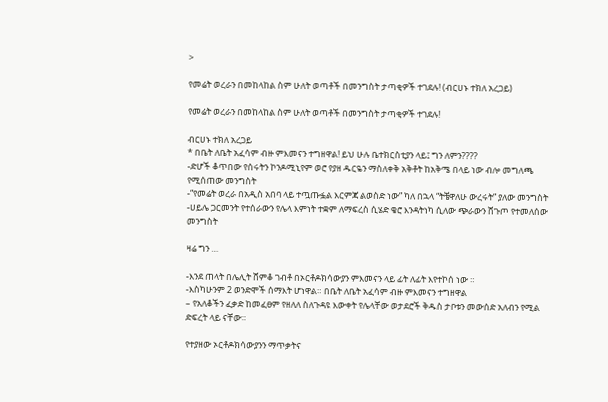>

የመሬት ወረራን በመከላከል ስም ሁለት ወጣቶች በመንግስት ታጣቂዎች ተገደሉ! (ብርሀኑ ተክለ አረጋይ)

የመሬት ወረራን በመከላከል ስም ሁለት ወጣቶች በመንግስት ታጣቂዎች ተገደሉ!

ብርሀኑ ተክለ አረጋይ
* በቤት ለቤት አፈሳም ብዙ ምእመናን ተግዘዋል! ይህ ሁሉ ቤተክርስቲያን ላይ፤ ግን ለምን????
-ድሆች ቆጥበው የሰሩትን ኮንዶሚኒየም ወሮ የያዘ ዱርዬን ማስለቀቅ አቅቶት ከአቅሜ በላይ ነው ብሎ መግለጫ የሚሰጠው መንግስት
-“የመሬት ወረራ በአዲስ አበባ ላይ ተጧጡፏል እርምጃ ልወስድ ነው” ካለ በኋላ “ትቼዋለሁ ውረሩት” ያለው መንግስት
-ሀይሌ ጋርመንት የተሰራውን የሌላ እምነት ተቋም ለማፍረስ ሲሄድ ቄሮ እንዳትነካ ሲለው ጭራውን ሸጉጦ የተመለሰው መንግስት

ዛሬ ግን …

-እንደ ጠላት በሌሊት ሸምቆ ገብቶ በኦርቶዶክሳውያን ምእመናን ላይ ፊት ለፊት እየተኮሰ ነው ።
-እስካሁንም 2 ወንድሞች ሰማእት ሆነዋል። በቤት ለቤት አፈሳም ብዙ ምእመናን ተግዘዋል
– የአለቆችን ፈቃድ ከመፈፀም የዘለለ ስለጉዳዩ እውቀት የሌላቸው ወታደሮች ቅዱስ ታቦቱን መውሰድ አለብን የሚል ድፍረት ላይ ናቸው።

የተያዘው ኦርቶዶክሳውያንን ማጥቃትና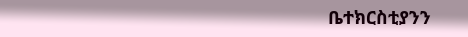ቤተክርስቲያንን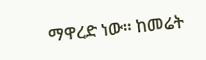ማዋረድ ነው። ከመሬት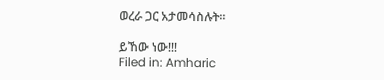ወረራ ጋር አታመሳስሉት።

ይኸው ነው!!!
Filed in: Amharic